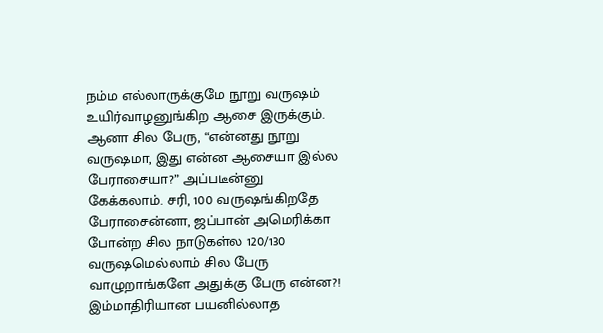நம்ம எல்லாருக்குமே நூறு வருஷம் உயிர்வாழனுங்கிற ஆசை இருக்கும். ஆனா சில பேரு, “என்னது நூறு வருஷமா, இது என்ன ஆசையா இல்ல பேராசையா?” அப்படீன்னு கேக்கலாம். சரி, 100 வருஷங்கிறதே பேராசைன்னா, ஜப்பான் அமெரிக்கா போன்ற சில நாடுகள்ல 120/130 வருஷமெல்லாம் சில பேரு வாழுறாங்களே அதுக்கு பேரு என்ன?!
இம்மாதிரியான பயனில்லாத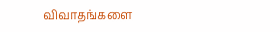விவாதங்களை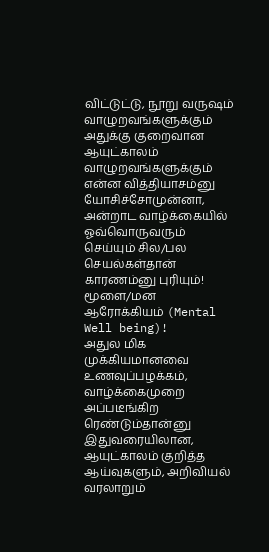விட்டுட்டு, நூறு வருஷம் வாழுறவங்களுக்கும் அதுக்கு குறைவான ஆயுட்காலம் வாழுறவங்களுக்கும் என்ன வித்தியாசம்னு யோசிச்சோமுன்னா, அன்றாட வாழ்க்கையில் ஓவ்வொருவரும் செய்யும் சில/பல செயல்கள்தான் காரணம்னு புரியும்!
மூளை/மன ஆரோக்கியம் (Mental Well being)!
அதுல மிக முக்கியமானவை உணவுப்பழக்கம், வாழ்க்கைமுறை அப்படீங்கிற ரெண்டும்தான்னு இதுவரையிலான, ஆயுட்காலம் குறித்த ஆய்வுகளும், அறிவியல் வரலாறும்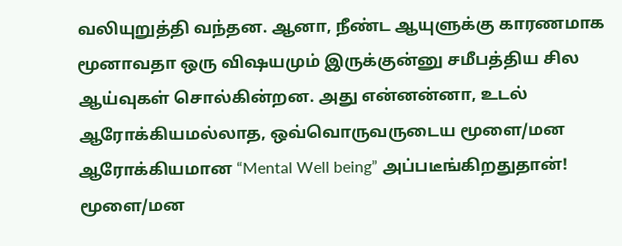வலியுறுத்தி வந்தன. ஆனா, நீண்ட ஆயுளுக்கு காரணமாக மூனாவதா ஒரு விஷயமும் இருக்குன்னு சமீபத்திய சில ஆய்வுகள் சொல்கின்றன. அது என்னன்னா, உடல் ஆரோக்கியமல்லாத, ஒவ்வொருவருடைய மூளை/மன ஆரோக்கியமான “Mental Well being” அப்படீங்கிறதுதான்!
மூளை/மன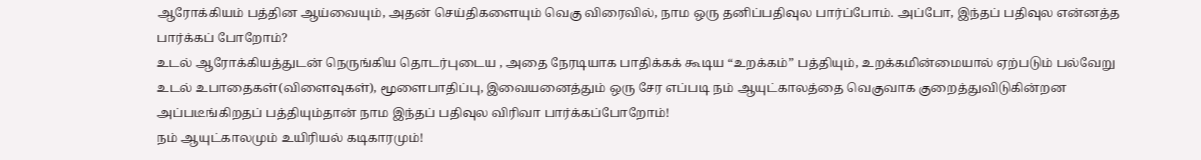ஆரோக்கியம் பத்தின ஆய்வையும், அதன் செய்திகளையும் வெகு விரைவில், நாம ஒரு தனிப்பதிவுல பார்ப்போம். அப்போ, இந்தப் பதிவுல என்னத்த பார்க்கப் போறோம்?
உடல் ஆரோக்கியத்துடன் நெருங்கிய தொடர்புடைய , அதை நேரடியாக பாதிக்கக் கூடிய “உறக்கம்” பத்தியும், உறக்கமின்மையால் ஏற்படும் பல்வேறு உடல் உபாதைகள்(விளைவுகள்), மூளைபாதிப்பு, இவையனைத்தும் ஒரு சேர எப்படி நம் ஆயுட்காலத்தை வெகுவாக குறைத்துவிடுகின்றன அப்படீங்கிறதப் பத்தியும்தான் நாம இந்தப் பதிவுல விரிவா பார்க்கப்போறோம்!
நம் ஆயுட்காலமும் உயிரியல் கடிகாரமும்!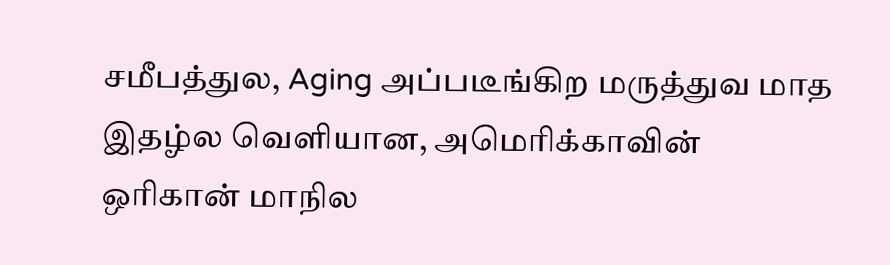சமீபத்துல, Aging அப்படீங்கிற மருத்துவ மாத இதழ்ல வெளியான, அமெரிக்காவின் ஒரிகான் மாநில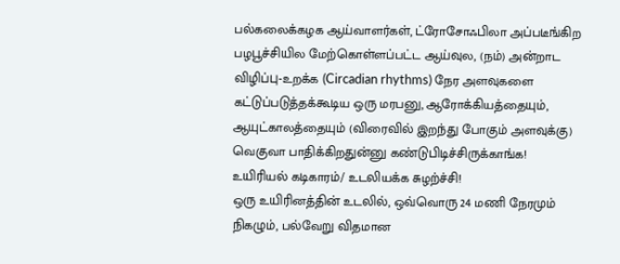பல்கலைக்கழக ஆய்வாளர்கள், ட்ரோசோஃபிலா அப்படீங்கிற பழபூச்சியில மேற்கொள்ளப்பட்ட ஆய்வுல, (நம்) அன்றாட விழிப்பு-உறக்க (Circadian rhythms) நேர அளவுகளை கட்டுப்படுத்தக்கூடிய ஒரு மரபனு, ஆரோக்கியத்தையும், ஆயுட்காலத்தையும் (விரைவில் இறந்து போகும் அளவுக்கு) வெகுவா பாதிக்கிறதுன்னு கண்டுபிடிச்சிருக்காங்க!
உயிரியல் கடிகாரம்/ உடலியக்க சுழற்ச்சி!
ஒரு உயிரினத்தின் உடலில், ஒவ்வொரு 24 மணி நேரமும் நிகழும், பல்வேறு விதமான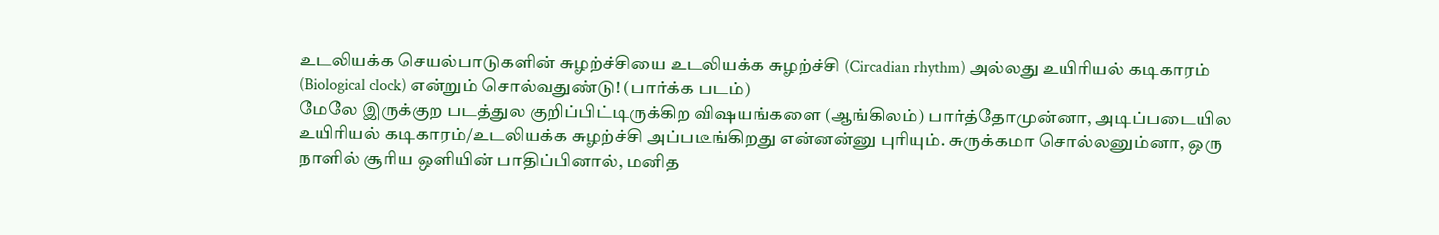உடலியக்க செயல்பாடுகளின் சுழற்ச்சியை உடலியக்க சுழற்ச்சி (Circadian rhythm) அல்லது உயிரியல் கடிகாரம் (Biological clock) என்றும் சொல்வதுண்டு! (பார்க்க படம்)
மேலே இருக்குற படத்துல குறிப்பிட்டிருக்கிற விஷயங்களை (ஆங்கிலம்) பார்த்தோமுன்னா, அடிப்படையில உயிரியல் கடிகாரம்/உடலியக்க சுழற்ச்சி அப்படீங்கிறது என்னன்னு புரியும். சுருக்கமா சொல்லனும்னா, ஒரு நாளில் சூரிய ஒளியின் பாதிப்பினால், மனித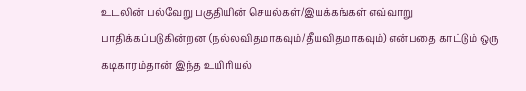உடலின் பல்வேறு பகுதியின் செயல்கள்/இயக்கங்கள் எவ்வாறு பாதிக்கப்படுகின்றன (நல்லவிதமாகவும்/தீயவிதமாகவும்) என்பதை காட்டும் ஒரு கடிகாரம்தான் இந்த உயிரியல்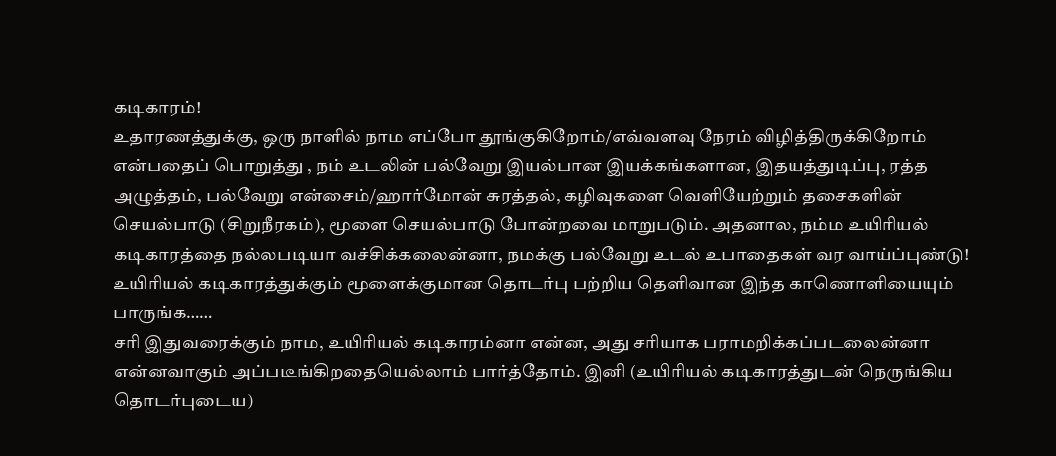கடிகாரம்!
உதாரணத்துக்கு, ஒரு நாளில் நாம எப்போ தூங்குகிறோம்/எவ்வளவு நேரம் விழித்திருக்கிறோம் என்பதைப் பொறுத்து , நம் உடலின் பல்வேறு இயல்பான இயக்கங்களான, இதயத்துடிப்பு, ரத்த அழுத்தம், பல்வேறு என்சைம்/ஹார்மோன் சுரத்தல், கழிவுகளை வெளியேற்றும் தசைகளின் செயல்பாடு (சிறுநீரகம்), மூளை செயல்பாடு போன்றவை மாறுபடும். அதனால, நம்ம உயிரியல் கடிகாரத்தை நல்லபடியா வச்சிக்கலைன்னா, நமக்கு பல்வேறு உடல் உபாதைகள் வர வாய்ப்புண்டு!
உயிரியல் கடிகாரத்துக்கும் மூளைக்குமான தொடர்பு பற்றிய தெளிவான இந்த காணொளியையும் பாருங்க……
சரி இதுவரைக்கும் நாம, உயிரியல் கடிகாரம்னா என்ன, அது சரியாக பராமறிக்கப்படலைன்னா என்னவாகும் அப்படீங்கிறதையெல்லாம் பார்த்தோம். இனி (உயிரியல் கடிகாரத்துடன் நெருங்கிய தொடர்புடைய)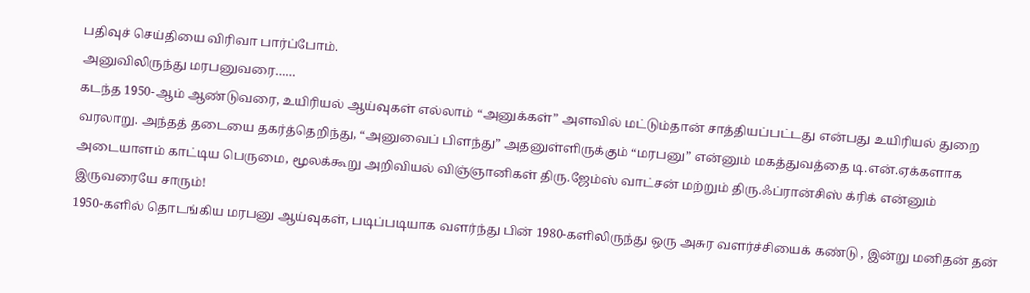பதிவுச் செய்தியை விரிவா பார்ப்போம்.
அனுவிலிருந்து மரபனுவரை……
கடந்த 1950-ஆம் ஆண்டுவரை, உயிரியல் ஆய்வுகள் எல்லாம் “அனுக்கள்” அளவில் மட்டும்தான் சாத்தியப்பட்டது என்பது உயிரியல் துறை வரலாறு. அந்தத் தடையை தகர்த்தெறிந்து, “அனுவைப் பிளந்து” அதனுள்ளிருக்கும் “மரபனு” என்னும் மகத்துவத்தை டி.என்.ஏக்களாக அடையாளம் காட்டிய பெருமை, மூலக்கூறு அறிவியல் விஞ்ஞானிகள் திரு.ஜேம்ஸ் வாட்சன் மற்றும் திரு.ஃப்ரான்சிஸ் க்ரிக் என்னும் இருவரையே சாரும்!
1950-களில் தொடங்கிய மரபனு ஆய்வுகள், படிப்படியாக வளர்ந்து பின் 1980-களிலிருந்து ஒரு அசுர வளர்ச்சியைக் கண்டு , இன்று மனிதன் தன்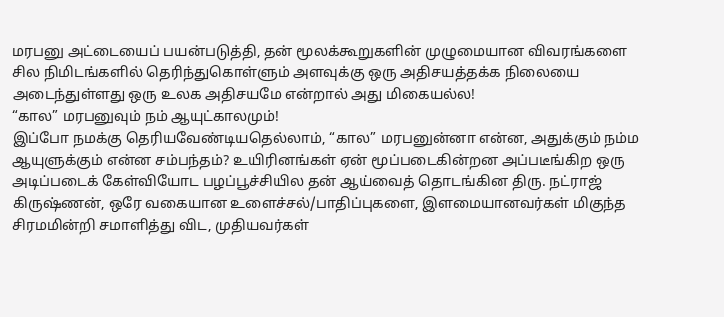மரபனு அட்டையைப் பயன்படுத்தி, தன் மூலக்கூறுகளின் முழுமையான விவரங்களை சில நிமிடங்களில் தெரிந்துகொள்ளும் அளவுக்கு ஒரு அதிசயத்தக்க நிலையை அடைந்துள்ளது ஒரு உலக அதிசயமே என்றால் அது மிகையல்ல!
“கால” மரபனுவும் நம் ஆயுட்காலமும்!
இப்போ நமக்கு தெரியவேண்டியதெல்லாம், “கால” மரபனுன்னா என்ன, அதுக்கும் நம்ம ஆயுளுக்கும் என்ன சம்பந்தம்? உயிரினங்கள் ஏன் மூப்படைகின்றன அப்படீங்கிற ஒரு அடிப்படைக் கேள்வியோட பழப்பூச்சியில தன் ஆய்வைத் தொடங்கின திரு. நட்ராஜ் கிருஷ்ணன், ஒரே வகையான உளைச்சல்/பாதிப்புகளை, இளமையானவர்கள் மிகுந்த சிரமமின்றி சமாளித்து விட, முதியவர்கள்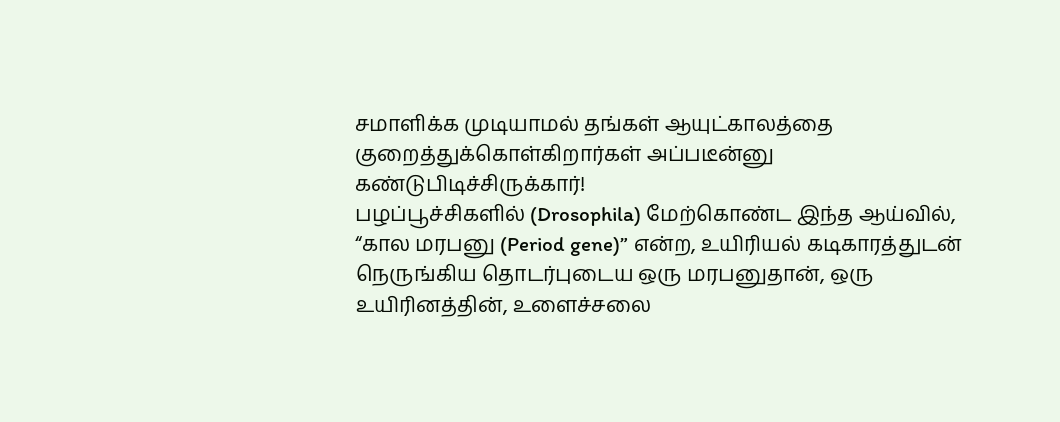சமாளிக்க முடியாமல் தங்கள் ஆயுட்காலத்தை குறைத்துக்கொள்கிறார்கள் அப்படீன்னு கண்டுபிடிச்சிருக்கார்!
பழப்பூச்சிகளில் (Drosophila) மேற்கொண்ட இந்த ஆய்வில், “கால மரபனு (Period gene)” என்ற, உயிரியல் கடிகாரத்துடன் நெருங்கிய தொடர்புடைய ஒரு மரபனுதான், ஒரு உயிரினத்தின், உளைச்சலை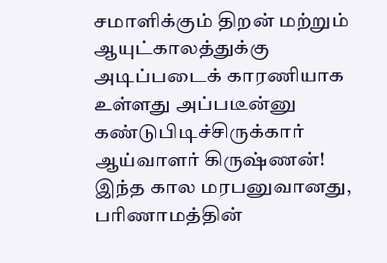சமாளிக்கும் திறன் மற்றும் ஆயுட்காலத்துக்கு அடிப்படைக் காரணியாக உள்ளது அப்படீன்னு கண்டுபிடிச்சிருக்கார் ஆய்வாளர் கிருஷ்ணன்!
இந்த கால மரபனுவானது, பரிணாமத்தின்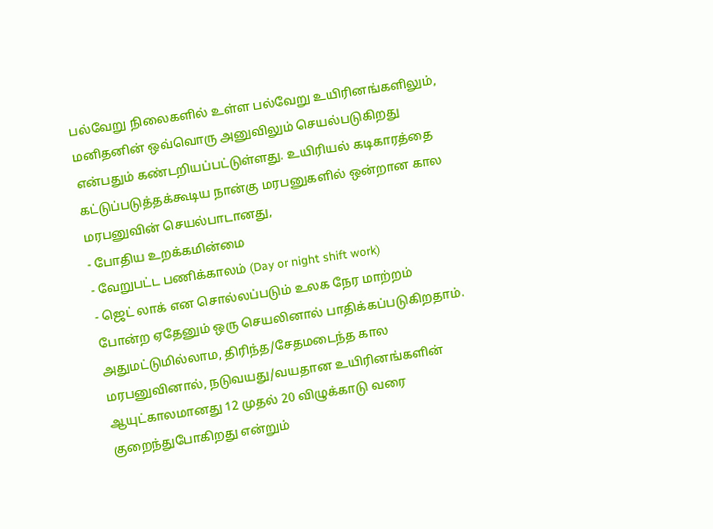பல்வேறு நிலைகளில் உள்ள பல்வேறு உயிரினங்களிலும், மனிதனின் ஒவ்வொரு அனுவிலும் செயல்படுகிறது என்பதும் கண்டறியப்பட்டுள்ளது. உயிரியல் கடிகாரத்தை கட்டுப்படுத்தக்கூடிய நான்கு மரபனுகளில் ஒன்றான கால மரபனுவின் செயல்பாடானது,
- போதிய உறக்கமின்மை
- வேறுபட்ட பணிக்காலம் (Day or night shift work)
- ஜெட் லாக் என சொல்லப்படும் உலக நேர மாற்றம்
போன்ற ஏதேனும் ஒரு செயலினால் பாதிக்கப்படுகிறதாம். அதுமட்டுமில்லாம, திரிந்த/சேதமடைந்த கால மரபனுவினால், நடுவயது/வயதான உயிரினங்களின் ஆயுட்காலமானது 12 முதல் 20 விழுக்காடு வரை குறைந்துபோகிறது என்றும்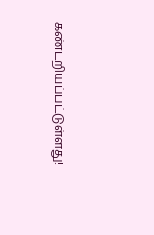கண்டறியப்பட்டுள்ளது!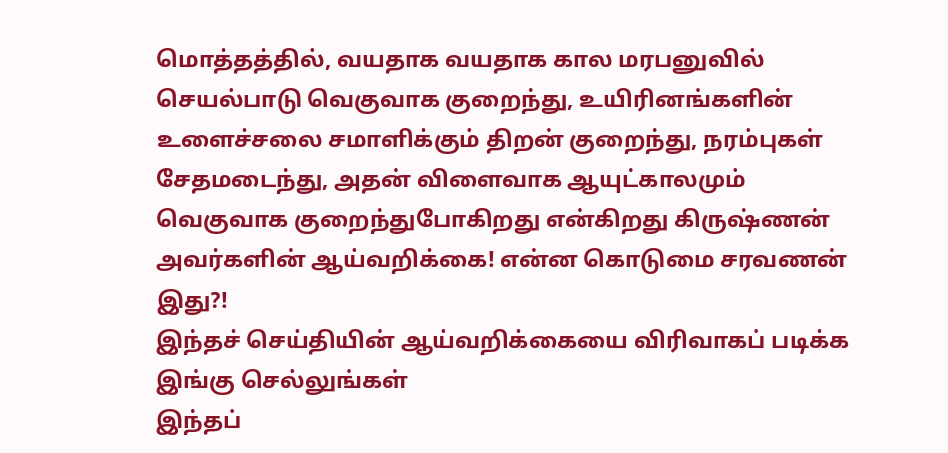மொத்தத்தில், வயதாக வயதாக கால மரபனுவில் செயல்பாடு வெகுவாக குறைந்து, உயிரினங்களின் உளைச்சலை சமாளிக்கும் திறன் குறைந்து, நரம்புகள் சேதமடைந்து, அதன் விளைவாக ஆயுட்காலமும் வெகுவாக குறைந்துபோகிறது என்கிறது கிருஷ்ணன் அவர்களின் ஆய்வறிக்கை! என்ன கொடுமை சரவணன் இது?!
இந்தச் செய்தியின் ஆய்வறிக்கையை விரிவாகப் படிக்க இங்கு செல்லுங்கள்
இந்தப்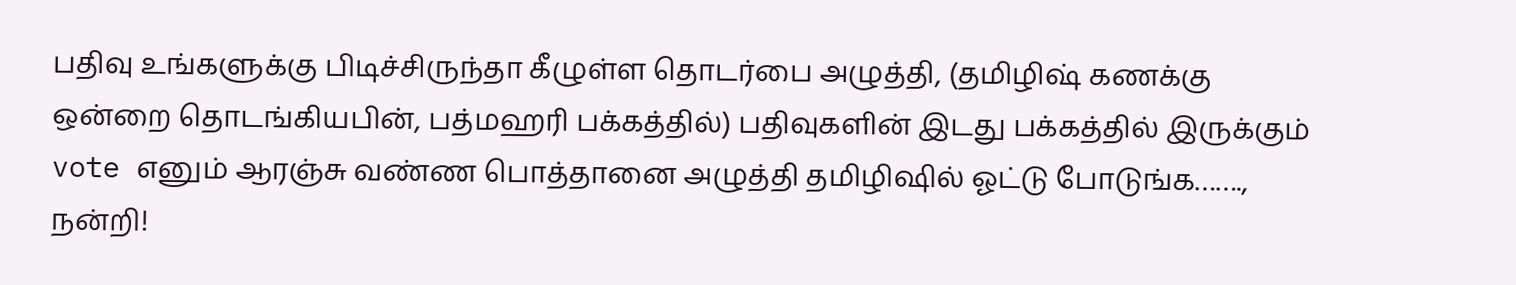பதிவு உங்களுக்கு பிடிச்சிருந்தா கீழுள்ள தொடர்பை அழுத்தி, (தமிழிஷ் கணக்கு ஒன்றை தொடங்கியபின், பத்மஹரி பக்கத்தில்) பதிவுகளின் இடது பக்கத்தில் இருக்கும் vote எனும் ஆரஞ்சு வண்ண பொத்தானை அழுத்தி தமிழிஷில் ஓட்டு போடுங்க……., நன்றி!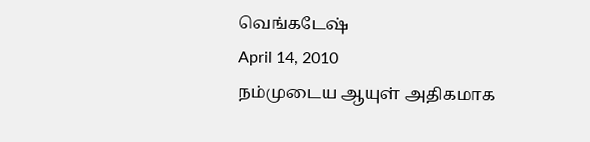வெங்கடேஷ்
April 14, 2010
நம்முடைய ஆயுள் அதிகமாக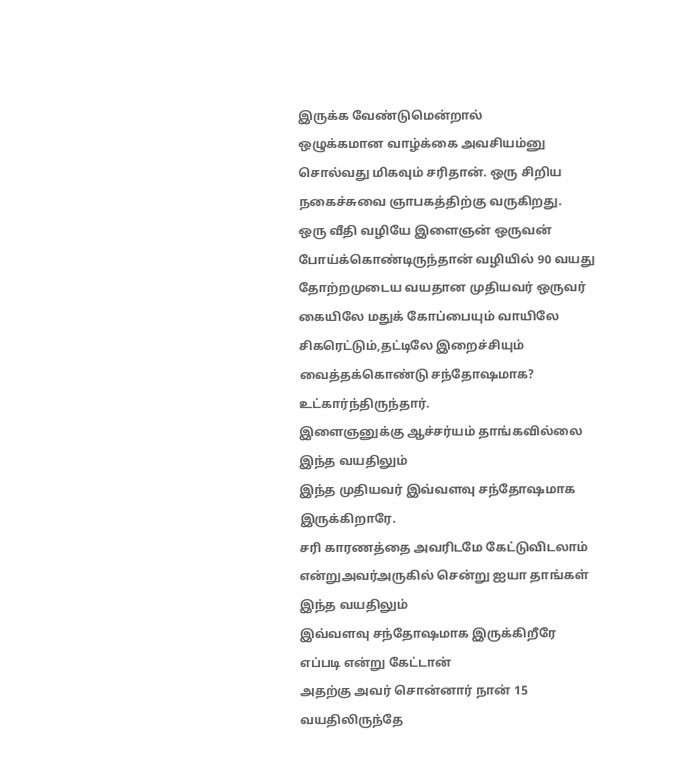இருக்க வேண்டுமென்றால்
ஒழுக்கமான வாழ்க்கை அவசியம்னு சொல்வது மிகவும் சரிதான். ஒரு சிறிய நகைச்சுவை ஞாபகத்திற்கு வருகிறது.
ஒரு வீதி வழியே இளைஞன் ஒருவன் போய்க்கொண்டிருந்தான் வழியில் 90 வயது தோற்றமுடைய வயதான முதியவர் ஒருவர் கையிலே மதுக் கோப்பையும் வாயிலே சிகரெட்டும்,தட்டிலே இறைச்சியும் வைத்தக்கொண்டு சந்தோஷமாக? உட்கார்ந்திருந்தார்.
இளைஞனுக்கு ஆச்சர்யம் தாங்கவில்லை இந்த வயதிலும்
இந்த முதியவர் இவ்வளவு சந்தோஷமாக இருக்கிறாரே.
சரி காரணத்தை அவரிடமே கேட்டுவிடலாம் என்றுஅவர்அருகில் சென்று ஐயா தாங்கள் இந்த வயதிலும்
இவ்வளவு சந்தோஷமாக இருக்கிறீரே எப்படி என்று கேட்டான்
அதற்கு அவர் சொன்னார் நான் 15 வயதிலிருந்தே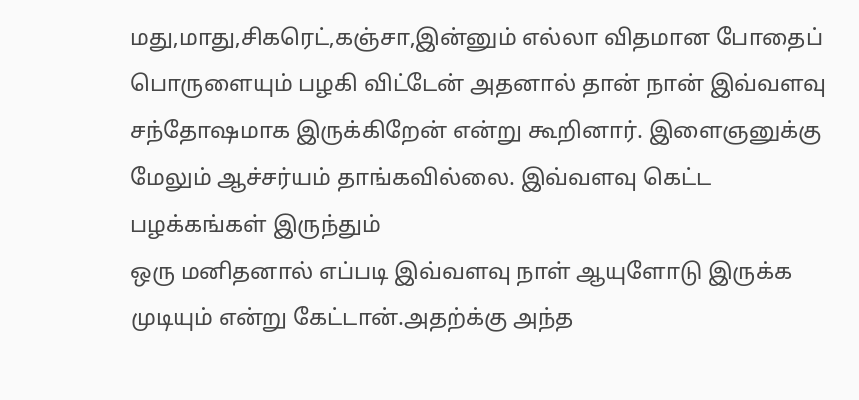மது,மாது,சிகரெட்,கஞ்சா,இன்னும் எல்லா விதமான போதைப் பொருளையும் பழகி விட்டேன் அதனால் தான் நான் இவ்வளவு சந்தோஷமாக இருக்கிறேன் என்று கூறினார். இளைஞனுக்கு மேலும் ஆச்சர்யம் தாங்கவில்லை. இவ்வளவு கெட்ட பழக்கங்கள் இருந்தும்
ஒரு மனிதனால் எப்படி இவ்வளவு நாள் ஆயுளோடு இருக்க
முடியும் என்று கேட்டான்.அதற்க்கு அந்த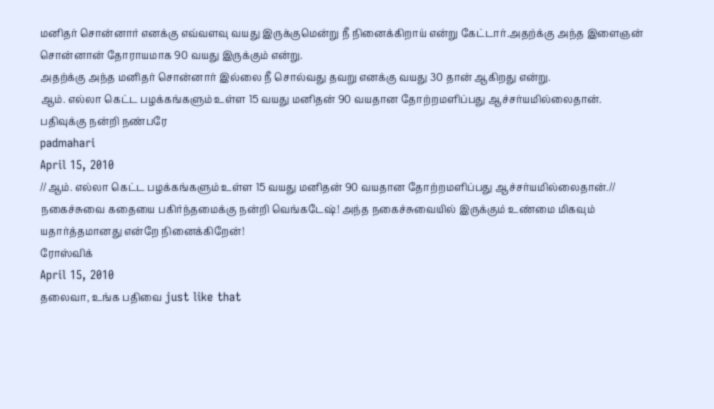மனிதர் சொன்னார் எனக்கு எவ்வளவு வயது இருக்குமென்று நீ நினைக்கிறாய் என்று கேட்டார்.அதற்க்கு அந்த இளைஞன்
சொன்னான் தோராயமாக 90 வயது இருக்கும் என்று.
அதற்க்கு அந்த மனிதர் சொன்னார் இல்லை நீ சொல்வது தவறு எனக்கு வயது 30 தான் ஆகிறது என்று.
ஆம். எல்லா கெட்ட பழக்கங்களும் உள்ள 15 வயது மனிதன் 90 வயதான தோற்றமளிப்பது ஆச்சர்யமில்லைதான்.
பதிவுக்கு நன்றி நண்பரே
padmahari
April 15, 2010
//ஆம். எல்லா கெட்ட பழக்கங்களும் உள்ள 15 வயது மனிதன் 90 வயதான தோற்றமளிப்பது ஆச்சர்யமில்லைதான்.//
நகைச்சுவை கதையை பகிர்ந்தமைக்கு நன்றி வெங்கடேஷ்! அந்த நகைச்சுவையில் இருக்கும் உண்மை மிகவும் யதார்த்தமானது என்றே நினைக்கிறேன்!
ரோஸ்விக்
April 15, 2010
தலைவா, உங்க பதிவை just like that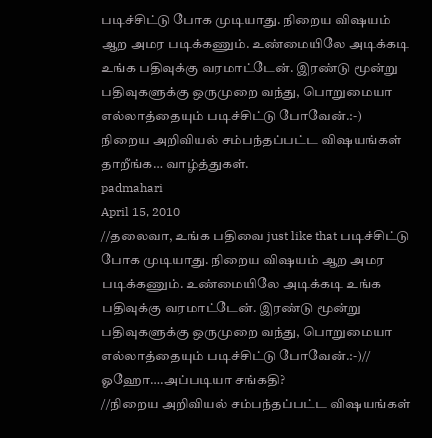படிச்சிட்டு போக முடியாது. நிறைய விஷயம் ஆற அமர படிக்கணும். உண்மையிலே அடிக்கடி உங்க பதிவுக்கு வரமாட்டேன். இரண்டு மூன்று பதிவுகளுக்கு ஒருமுறை வந்து, பொறுமையா எல்லாத்தையும் படிச்சிட்டு போவேன்.:-)
நிறைய அறிவியல் சம்பந்தப்பட்ட விஷயங்கள் தாறீங்க… வாழ்த்துகள்.
padmahari
April 15, 2010
//தலைவா, உங்க பதிவை just like that படிச்சிட்டு போக முடியாது. நிறைய விஷயம் ஆற அமர படிக்கணும். உண்மையிலே அடிக்கடி உங்க பதிவுக்கு வரமாட்டேன். இரண்டு மூன்று பதிவுகளுக்கு ஒருமுறை வந்து, பொறுமையா எல்லாத்தையும் படிச்சிட்டு போவேன்.:-)//
ஓஹோ….அப்படியா சங்கதி?
//நிறைய அறிவியல் சம்பந்தப்பட்ட விஷயங்கள்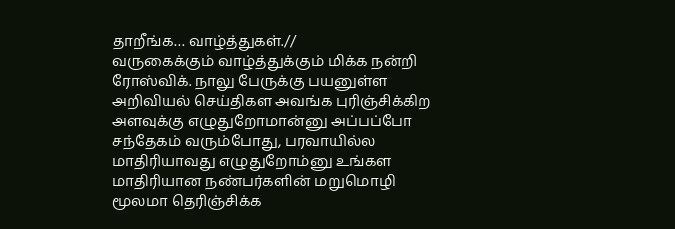தாறீங்க… வாழ்த்துகள்.//
வருகைக்கும் வாழ்த்துக்கும் மிக்க நன்றி ரோஸ்விக். நாலு பேருக்கு பயனுள்ள அறிவியல் செய்திகள அவங்க புரிஞ்சிக்கிற அளவுக்கு எழுதுறோமான்னு அப்பப்போ சந்தேகம் வரும்போது, பரவாயில்ல மாதிரியாவது எழுதுறோம்னு உங்கள மாதிரியான நண்பர்களின் மறுமொழி மூலமா தெரிஞ்சிக்க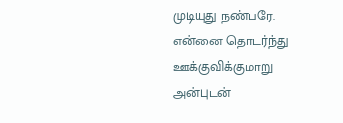முடியுது நண்பரே. என்னை தொடர்ந்து ஊக்குவிக்குமாறு அன்புடன்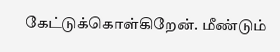கேட்டுக்கொள்கிறேன். மீண்டும்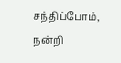சந்திப்போம், நன்றி